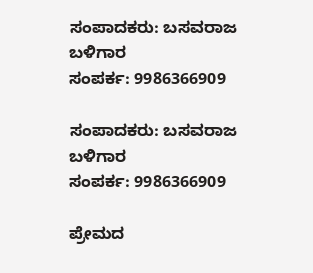ಸಂಪಾದಕರು: ಬಸವರಾಜ ಬಳಿಗಾರ
ಸಂಪರ್ಕ: 9986366909

ಸಂಪಾದಕರು: ಬಸವರಾಜ ಬಳಿಗಾರ
ಸಂಪರ್ಕ: 9986366909

ಪ್ರೇಮದ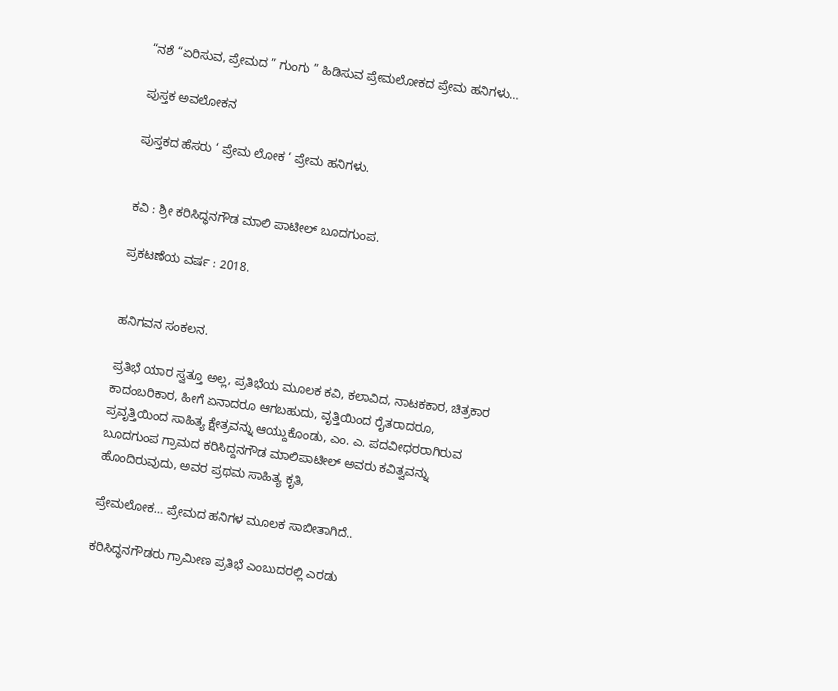“ನಶೆ “ಏರಿಸುವ, ಪ್ರೇಮದ ” ಗುಂಗು ” ಹಿಡಿಸುವ ಪ್ರೇಮಲೋಕದ ಪ್ರೇಮ ಹನಿಗಳು…

ಪುಸ್ತಕ ಅವಲೋಕನ

ಪುಸ್ತಕದ ಹೆಸರು ‘ ಪ್ರೇಮ ಲೋಕ ‘ ಪ್ರೇಮ ಹನಿಗಳು.


ಕವಿ : ಶ್ರೀ ಕರಿಸಿದ್ಧನಗೌಡ ಮಾಲಿ ಪಾಟೀಲ್ ಬೂದಗುಂಪ.

ಪ್ರಕಟಣೆಯ ವರ್ಷ : 2018.


ಹನಿಗವನ ಸಂಕಲನ.

ಪ್ರತಿಭೆ ಯಾರ ಸ್ವತ್ತೂ ಅಲ್ಲ, ಪ್ರತಿಭೆಯ ಮೂಲಕ ಕವಿ, ಕಲಾವಿದ, ನಾಟಕಕಾರ, ಚಿತ್ರಕಾರ ಕಾದಂಬರಿಕಾರ, ಹೀಗೆ ಏನಾದರೂ ಆಗಬಹುದು, ವೃತ್ತಿಯಿಂದ ರೈತರಾದರೂ, ಪ್ರವೃತ್ತಿಯಿಂದ ಸಾಹಿತ್ಯ ಕ್ಷೇತ್ರವನ್ನು ಆಯ್ದುಕೊಂಡು, ಎಂ. ಎ. ಪದವೀಧರರಾಗಿರುವ ಬೂದಗುಂಪ ಗ್ರಾಮದ ಕರಿಸಿದ್ದನಗೌಡ ಮಾಲಿಪಾಟೀಲ್ ಅವರು ಕವಿತ್ವವನ್ನು ಹೊಂದಿರುವುದು, ಅವರ ಪ್ರಥಮ ಸಾಹಿತ್ಯ ಕೃತಿ,

ಪ್ರೇಮಲೋಕ… ಪ್ರೇಮದ ಹನಿಗಳ ಮೂಲಕ ಸಾಬೀತಾಗಿದೆ..

ಕರಿಸಿದ್ಧನಗೌಡರು ಗ್ರಾಮೀಣ ಪ್ರತಿಭೆ ಎಂಬುದರಲ್ಲಿ ಎರಡು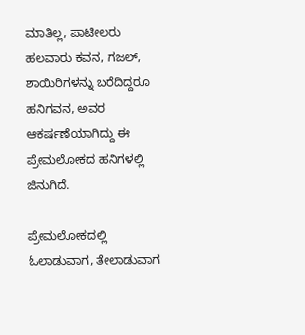ಮಾತಿಲ್ಲ, ಪಾಟೀಲರು ಹಲವಾರು ಕವನ, ಗಜಲ್, ಶಾಯಿರಿಗಳನ್ನು ಬರೆದಿದ್ದರೂ ಹನಿಗವನ, ಅವರ ಆಕರ್ಷಣೆಯಾಗಿದ್ದು ಈ ಪ್ರೇಮಲೋಕದ ಹನಿಗಳಲ್ಲಿ ಜಿನುಗಿದೆ.

ಪ್ರೇಮಲೋಕದಲ್ಲಿ ಓಲಾಡುವಾಗ, ತೇಲಾಡುವಾಗ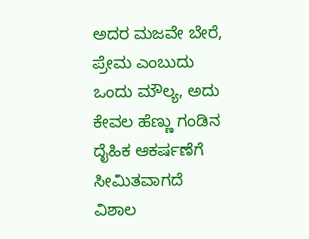ಅದರ ಮಜವೇ ಬೇರೆ, ಪ್ರೇಮ ಎಂಬುದು ಒಂದು ಮೌಲ್ಯ, ಅದು ಕೇವಲ ಹೆಣ್ಣು ಗಂಡಿನ ದೈಹಿಕ ಆಕರ್ಷಣೆಗೆ ಸೀಮಿತವಾಗದೆ ವಿಶಾಲ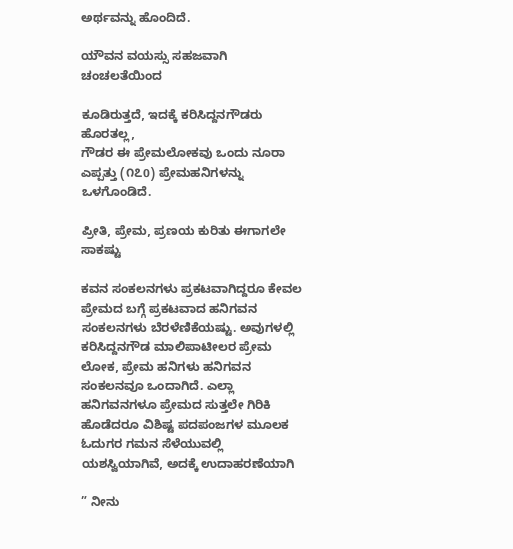ಅರ್ಥವನ್ನು ಹೊಂದಿದೆ.

ಯೌವನ ವಯಸ್ಸು ಸಹಜವಾಗಿ ಚಂಚಲತೆಯಿಂದ

ಕೂಡಿರುತ್ತದೆ, ಇದಕ್ಕೆ ಕರಿಸಿದ್ದನಗೌಡರು ಹೊರತಲ್ಲ,
ಗೌಡರ ಈ ಪ್ರೇಮಲೋಕವು ಒಂದು ನೂರಾ ಎಪ್ಪತ್ತು (೧೭0) ಪ್ರೇಮಹನಿಗಳನ್ನು ಒಳಗೊಂಡಿದೆ.

ಪ್ರೀತಿ, ಪ್ರೇಮ, ಪ್ರಣಯ ಕುರಿತು ಈಗಾಗಲೇ ಸಾಕಷ್ಟು

ಕವನ ಸಂಕಲನಗಳು ಪ್ರಕಟವಾಗಿದ್ದರೂ ಕೇವಲ ಪ್ರೇಮದ ಬಗ್ಗೆ ಪ್ರಕಟವಾದ ಹನಿಗವನ ಸಂಕಲನಗಳು ಬೆರಳೆಣಿಕೆಯಷ್ಟು. ಅವುಗಳಲ್ಲಿ ಕರಿಸಿದ್ದನಗೌಡ ಮಾಲಿಪಾಟೀಲರ ಪ್ರೇಮ ಲೋಕ, ಪ್ರೇಮ ಹನಿಗಳು ಹನಿಗವನ ಸಂಕಲನವೂ ಒಂದಾಗಿದೆ. ಎಲ್ಲಾ ಹನಿಗವನಗಳೂ ಪ್ರೇಮದ ಸುತ್ತಲೇ ಗಿರಿಕಿ ಹೊಡೆದರೂ ವಿಶಿಷ್ಟ ಪದಪಂಜಗಳ ಮೂಲಕ ಓದುಗರ ಗಮನ ಸೆಳೆಯುವಲ್ಲಿ ಯಶಸ್ವಿಯಾಗಿವೆ, ಅದಕ್ಕೆ ಉದಾಹರಣೆಯಾಗಿ

” ನೀನು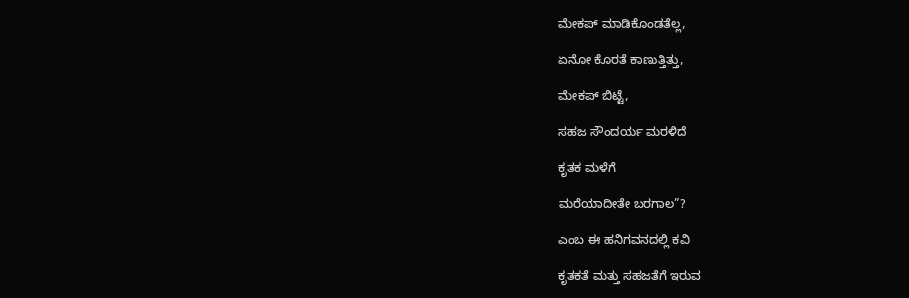ಮೇಕಪ್ ಮಾಡಿಕೊಂಡತೆಲ್ಲ,

ಏನೋ ಕೊರತೆ ಕಾಣುತ್ತಿತ್ತು,

ಮೇಕಪ್ ಬಿಟ್ಟೆ,

ಸಹಜ ಸೌಂದರ್ಯ ಮರಳಿದೆ

ಕೃತಕ ಮಳೆಗೆ

ಮರೆಯಾದೀತೇ ಬರಗಾಲ”?

ಎಂಬ ಈ ಹನಿಗವನದಲ್ಲಿ ಕವಿ

ಕೃತಕತೆ ಮತ್ತು ಸಹಜತೆಗೆ ಇರುವ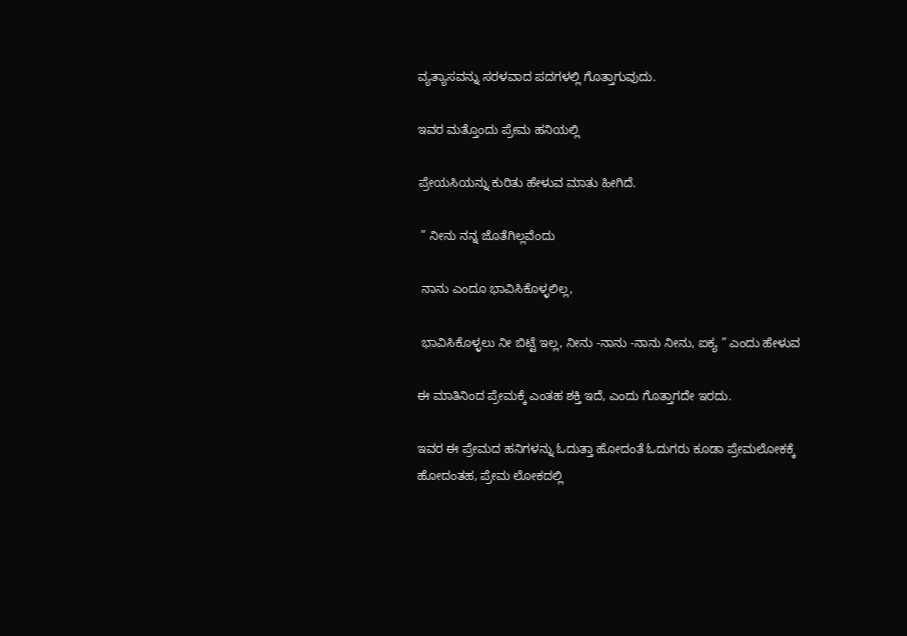ವ್ಯತ್ಯಾಸವನ್ನು ಸರಳವಾದ ಪದಗಳಲ್ಲಿ ಗೊತ್ತಾಗುವುದು.

ಇವರ ಮತ್ತೊಂದು ಪ್ರೇಮ ಹನಿಯಲ್ಲಿ

ಪ್ರೇಯಸಿಯನ್ನು ಕುರಿತು ಹೇಳುವ ಮಾತು ಹೀಗಿದೆ.

 ” ನೀನು ನನ್ನ ಜೊತೆಗಿಲ್ಲವೆಂದು

 ನಾನು ಎಂದೂ ಭಾವಿಸಿಕೊಳ್ಳಲಿಲ್ಲ,

 ಭಾವಿಸಿಕೊಳ್ಳಲು ನೀ ಬಿಟ್ಟೆ ಇಲ್ಲ, ನೀನು -ನಾನು -ನಾನು ನೀನು, ಐಕ್ಯ ” ಎಂದು ಹೇಳುವ

ಈ ಮಾತಿನಿಂದ ಪ್ರೇಮಕ್ಕೆ ಎಂತಹ ಶಕ್ತಿ ಇದೆ, ಎಂದು ಗೊತ್ತಾಗದೇ ಇರದು.

ಇವರ ಈ ಪ್ರೇಮದ ಹನಿಗಳನ್ನು ಓದುತ್ತಾ ಹೋದಂತೆ ಓದುಗರು ಕೂಡಾ ಪ್ರೇಮಲೋಕಕ್ಕೆ ಹೋದಂತಹ, ಪ್ರೇಮ ಲೋಕದಲ್ಲಿ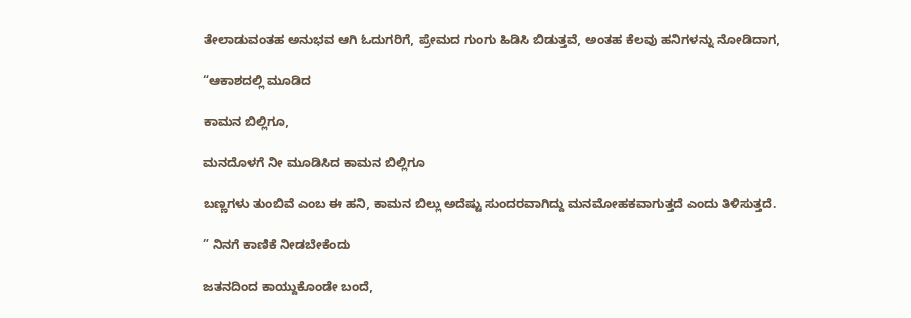ತೇಲಾಡುವಂತಹ ಅನುಭವ ಆಗಿ ಓದುಗರಿಗೆ, ಪ್ರೇಮದ ಗುಂಗು ಹಿಡಿಸಿ ಬಿಡುತ್ತವೆ, ಅಂತಹ ಕೆಲವು ಹನಿಗಳನ್ನು ನೋಡಿದಾಗ,

“ಆಕಾಶದಲ್ಲಿ ಮೂಡಿದ

ಕಾಮನ ಬಿಲ್ಲಿಗೂ,

ಮನದೊಳಗೆ ನೀ ಮೂಡಿಸಿದ ಕಾಮನ ಬಿಲ್ಲಿಗೂ

ಬಣ್ಣಗಳು ತುಂಬಿವೆ ಎಂಬ ಈ ಹನಿ, ಕಾಮನ ಬಿಲ್ಲು ಅದೆಷ್ಟು ಸುಂದರವಾಗಿದ್ದು ಮನಮೋಹಕವಾಗುತ್ತದೆ ಎಂದು ತಿಳಿಸುತ್ತದೆ.

” ನಿನಗೆ ಕಾಣಿಕೆ ನೀಡಬೇಕೆಂದು

ಜತನದಿಂದ ಕಾಯ್ದುಕೊಂಡೇ ಬಂದೆ,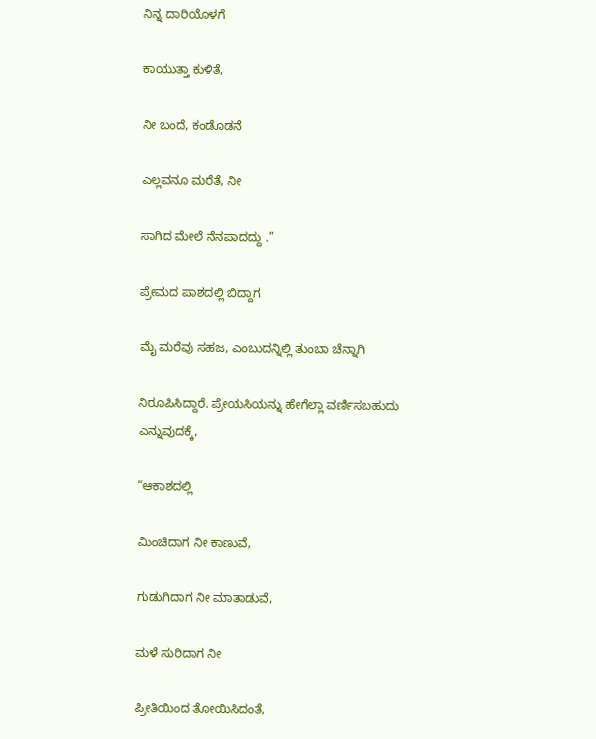ನಿನ್ನ ದಾರಿಯೊಳಗೆ

ಕಾಯುತ್ತಾ ಕುಳಿತೆ,

ನೀ ಬಂದೆ, ಕಂಡೊಡನೆ

ಎಲ್ಲವನೂ ಮರೆತೆ, ನೀ

ಸಾಗಿದ ಮೇಲೆ ನೆನಪಾದದ್ದು .”

ಪ್ರೇಮದ ಪಾಶದಲ್ಲಿ ಬಿದ್ದಾಗ

ಮೈ ಮರೆವು ಸಹಜ, ಎಂಬುದನ್ನಿಲ್ಲಿ ತುಂಬಾ ಚೆನ್ನಾಗಿ

ನಿರೂಪಿಸಿದ್ದಾರೆ. ಪ್ರೇಯಸಿಯನ್ನು ಹೇಗೆಲ್ಲಾ ವರ್ಣಿಸಬಹುದು ಎನ್ನುವುದಕ್ಕೆ,

“ಆಕಾಶದಲ್ಲಿ

ಮಿಂಚಿದಾಗ ನೀ ಕಾಣುವೆ,

ಗುಡುಗಿದಾಗ ನೀ ಮಾತಾಡುವೆ,

ಮಳೆ ಸುರಿದಾಗ ನೀ

ಪ್ರೀತಿಯಿಂದ ತೋಯಿಸಿದಂತೆ,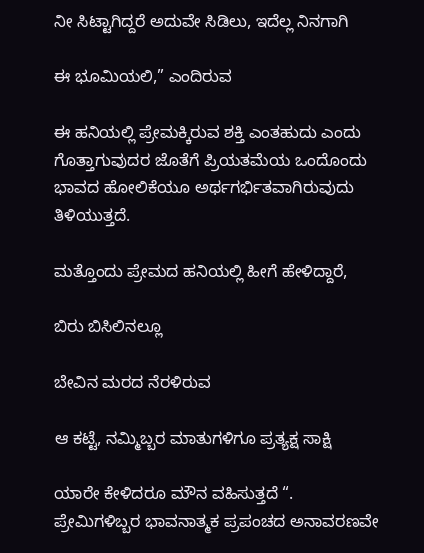ನೀ ಸಿಟ್ಟಾಗಿದ್ದರೆ ಅದುವೇ ಸಿಡಿಲು, ಇದೆಲ್ಲ ನಿನಗಾಗಿ

ಈ ಭೂಮಿಯಲಿ,” ಎಂದಿರುವ

ಈ ಹನಿಯಲ್ಲಿ ಪ್ರೇಮಕ್ಕಿರುವ ಶಕ್ತಿ ಎಂತಹುದು ಎಂದು ಗೊತ್ತಾಗುವುದರ ಜೊತೆಗೆ ಪ್ರಿಯತಮೆಯ ಒಂದೊಂದು ಭಾವದ ಹೋಲಿಕೆಯೂ ಅರ್ಥಗರ್ಭಿತವಾಗಿರುವುದು ತಿಳಿಯುತ್ತದೆ.

ಮತ್ತೊಂದು ಪ್ರೇಮದ ಹನಿಯಲ್ಲಿ ಹೀಗೆ ಹೇಳಿದ್ದಾರೆ,

ಬಿರು ಬಿಸಿಲಿನಲ್ಲೂ

ಬೇವಿನ ಮರದ ನೆರಳಿರುವ

ಆ ಕಟ್ಟೆ, ನಮ್ಮಿಬ್ಬರ ಮಾತುಗಳಿಗೂ ಪ್ರತ್ಯಕ್ಷ ಸಾಕ್ಷಿ

ಯಾರೇ ಕೇಳಿದರೂ ಮೌನ ವಹಿಸುತ್ತದೆ “. ಪ್ರೇಮಿಗಳಿಬ್ಬರ ಭಾವನಾತ್ಮಕ ಪ್ರಪಂಚದ ಅನಾವರಣವೇ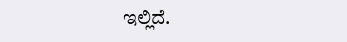ಇಲ್ಲಿದೆ.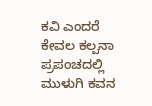ಕವಿ ಎಂದರೆ ಕೇವಲ ಕಲ್ಪನಾ ಪ್ರಪಂಚದಲ್ಲಿ ಮುಳುಗಿ ಕವನ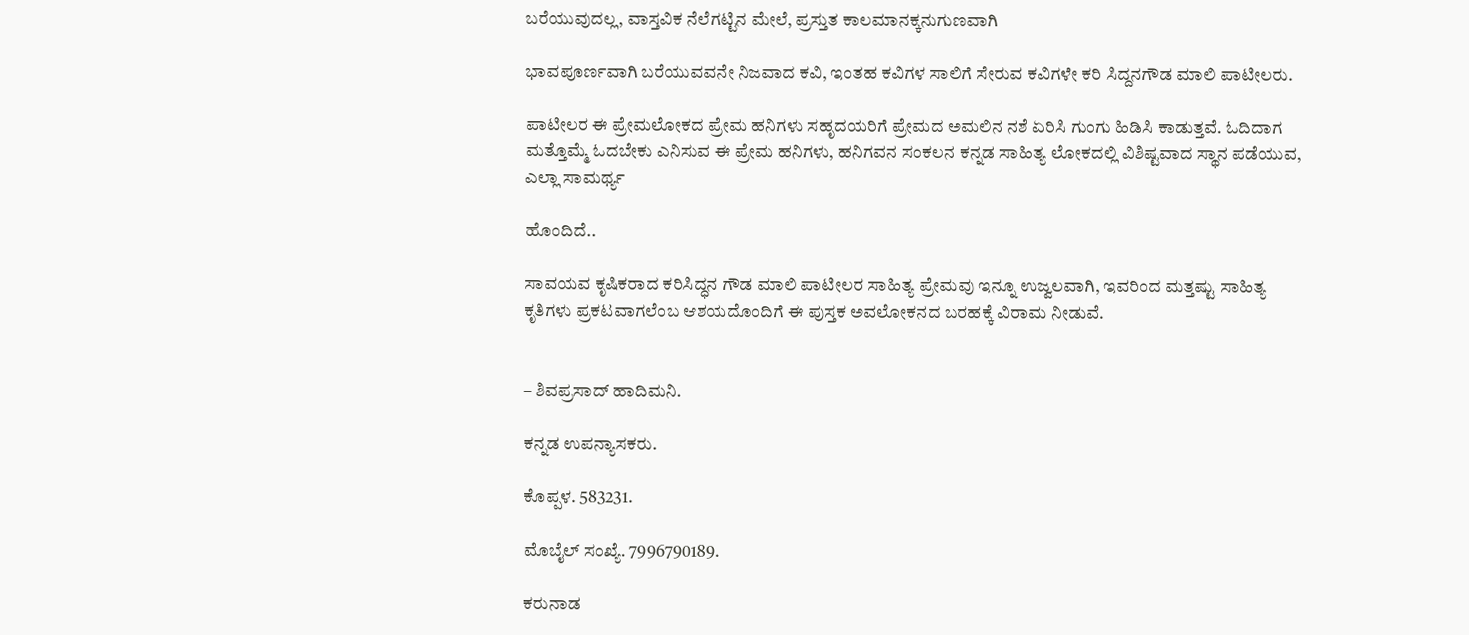ಬರೆಯುವುದಲ್ಲ, ವಾಸ್ತವಿಕ ನೆಲೆಗಟ್ಟಿನ ಮೇಲೆ, ಪ್ರಸ್ತುತ ಕಾಲಮಾನಕ್ಕನುಗುಣವಾಗಿ

ಭಾವಪೂರ್ಣವಾಗಿ ಬರೆಯುವವನೇ ನಿಜವಾದ ಕವಿ, ಇಂತಹ ಕವಿಗಳ ಸಾಲಿಗೆ ಸೇರುವ ಕವಿಗಳೇ ಕರಿ ಸಿದ್ದನಗೌಡ ಮಾಲಿ ಪಾಟೀಲರು.

ಪಾಟೀಲರ ಈ ಪ್ರೇಮಲೋಕದ ಪ್ರೇಮ ಹನಿಗಳು ಸಹೃದಯರಿಗೆ ಪ್ರೇಮದ ಅಮಲಿನ ನಶೆ ಏರಿಸಿ ಗುಂಗು ಹಿಡಿಸಿ ಕಾಡುತ್ತವೆ. ಓದಿದಾಗ ಮತ್ತೊಮ್ಮೆ ಓದಬೇಕು ಎನಿಸುವ ಈ ಪ್ರೇಮ ಹನಿಗಳು, ಹನಿಗವನ ಸಂಕಲನ ಕನ್ನಡ ಸಾಹಿತ್ಯ ಲೋಕದಲ್ಲಿ ವಿಶಿಷ್ಟವಾದ ಸ್ಥಾನ ಪಡೆಯುವ, ಎಲ್ಲಾ ಸಾಮರ್ಥ್ಯ

ಹೊಂದಿದೆ..

ಸಾವಯವ ಕೃಷಿಕರಾದ ಕರಿಸಿದ್ಧನ ಗೌಡ ಮಾಲಿ ಪಾಟೀಲರ ಸಾಹಿತ್ಯ ಪ್ರೇಮವು ಇನ್ನೂ ಉಜ್ವಲವಾಗಿ, ಇವರಿಂದ ಮತ್ತಷ್ಟು ಸಾಹಿತ್ಯ ಕೃತಿಗಳು ಪ್ರಕಟವಾಗಲೆಂಬ ಆಶಯದೊಂದಿಗೆ ಈ ಪುಸ್ತಕ ಅವಲೋಕನದ ಬರಹಕ್ಕೆ ವಿರಾಮ ನೀಡುವೆ.


– ಶಿವಪ್ರಸಾದ್ ಹಾದಿಮನಿ.

ಕನ್ನಡ ಉಪನ್ಯಾಸಕರು.

ಕೊಪ್ಪಳ. 583231.

ಮೊಬೈಲ್ ಸಂಖ್ಯೆ. 7996790189.

ಕರುನಾಡ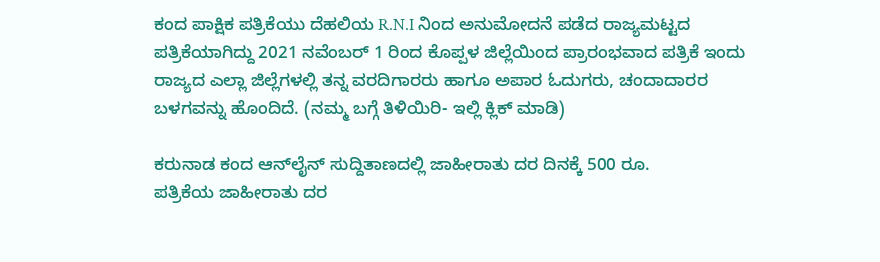ಕಂದ ಪಾಕ್ಷಿಕ ಪತ್ರಿಕೆಯು ದೆಹಲಿಯ R.N.I ನಿಂದ ಅನುಮೋದನೆ ಪಡೆದ ರಾಜ್ಯಮಟ್ಟದ ಪತ್ರಿಕೆಯಾಗಿದ್ದು 2021 ನವೆಂಬರ್ 1 ರಿಂದ ಕೊಪ್ಪಳ ಜಿಲ್ಲೆಯಿಂದ ಪ್ರಾರಂಭವಾದ ಪತ್ರಿಕೆ ಇಂದು ರಾಜ್ಯದ ಎಲ್ಲಾ ಜಿಲ್ಲೆಗಳಲ್ಲಿ ತನ್ನ ವರದಿಗಾರರು ಹಾಗೂ ಅಪಾರ ಓದುಗರು, ಚಂದಾದಾರರ ಬಳಗವನ್ನು ಹೊಂದಿದೆ. (ನಮ್ಮ ಬಗ್ಗೆ ತಿಳಿಯಿರಿ- ಇಲ್ಲಿ ಕ್ಲಿಕ್‌ ಮಾಡಿ)

ಕರುನಾಡ ಕಂದ ಆನ್‌ಲೈನ್‌ ಸುದ್ದಿತಾಣದಲ್ಲಿ ಜಾಹೀರಾತು ದರ ದಿನಕ್ಕೆ 500 ರೂ.
ಪತ್ರಿಕೆಯ ಜಾಹೀರಾತು ದರ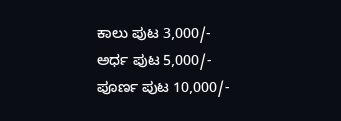ಕಾಲು ಪುಟ 3,000/-
ಅರ್ಧ ಪುಟ 5,000/-
ಪೂರ್ಣ ಪುಟ 10,000/-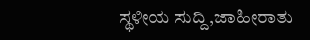ಸ್ಥಳೀಯ ಸುದ್ದಿ,ಜಾಹೀರಾತು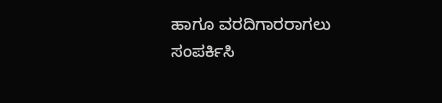ಹಾಗೂ ವರದಿಗಾರರಾಗಲು ಸಂಪರ್ಕಿಸಿ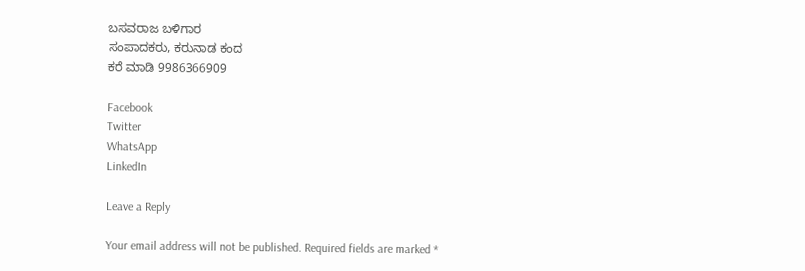ಬಸವರಾಜ ಬಳಿಗಾರ
ಸಂಪಾದಕರು, ಕರುನಾಡ ಕಂದ
ಕರೆ ಮಾಡಿ 9986366909

Facebook
Twitter
WhatsApp
LinkedIn

Leave a Reply

Your email address will not be published. Required fields are marked *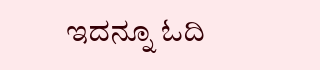ಇದನ್ನೂ ಓದಿ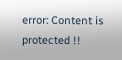error: Content is protected !!